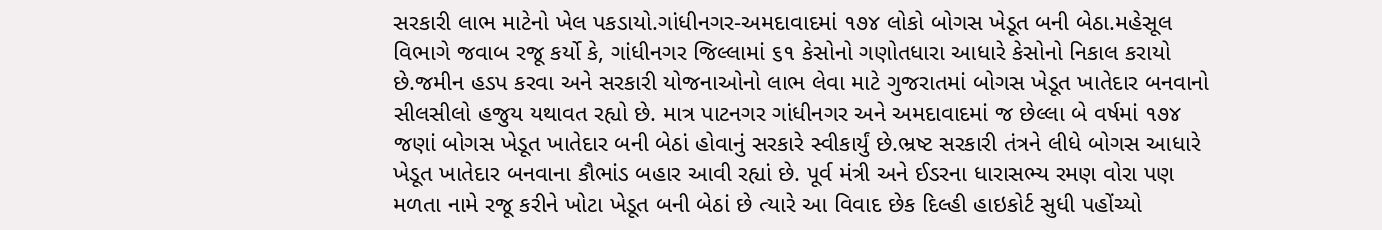સરકારી લાભ માટેનો ખેલ પકડાયો.ગાંધીનગર-અમદાવાદમાં ૧૭૪ લોકો બોગસ ખેડૂત બની બેઠા.મહેસૂલ વિભાગે જવાબ રજૂ કર્યો કે, ગાંધીનગર જિલ્લામાં ૬૧ કેસોનો ગણોતધારા આધારે કેસોનો નિકાલ કરાયો છે.જમીન હડપ કરવા અને સરકારી યોજનાઓનો લાભ લેવા માટે ગુજરાતમાં બોગસ ખેડૂત ખાતેદાર બનવાનો સીલસીલો હજુય યથાવત રહ્યો છે. માત્ર પાટનગર ગાંધીનગર અને અમદાવાદમાં જ છેલ્લા બે વર્ષમાં ૧૭૪ જણાં બોગસ ખેડૂત ખાતેદાર બની બેઠાં હોવાનું સરકારે સ્વીકાર્યું છે.ભ્રષ્ટ સરકારી તંત્રને લીધે બોગસ આધારે ખેડૂત ખાતેદાર બનવાના કૌભાંડ બહાર આવી રહ્યાં છે. પૂર્વ મંત્રી અને ઈડરના ધારાસભ્ય રમણ વોરા પણ મળતા નામે રજૂ કરીને ખોટા ખેડૂત બની બેઠાં છે ત્યારે આ વિવાદ છેક દિલ્હી હાઇકોર્ટ સુધી પહોંચ્યો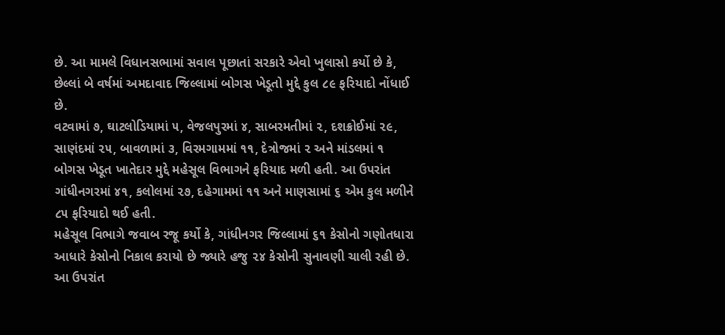છે. આ મામલે વિધાનસભામાં સવાલ પૂછાતાં સરકારે એવો ખુલાસો કર્યો છે કે, છેલ્લાં બે વર્ષમાં અમદાવાદ જિલ્લામાં બોગસ ખેડૂતો મુદ્દે કુલ ૮૯ ફરિયાદો નોંધાઈ છે.
વટવામાં ૭, ઘાટલોડિયામાં ૫, વેજલપુરમાં ૪, સાબરમતીમાં ૨, દશક્રોઈમાં ૨૯, સાણંદમાં ૨૫, બાવળામાં ૩, વિરમગામમાં ૧૧, દેત્રોજમાં ૨ અને માંડલમાં ૧ બોગસ ખેડૂત ખાતેદાર મુદ્દે મહેસૂલ વિભાગને ફરિયાદ મળી હતી. આ ઉપરાંત ગાંધીનગરમાં ૪૧, કલોલમાં ૨૭, દહેગામમાં ૧૧ અને માણસામાં ૬ એમ કુલ મળીને ૮૫ ફરિયાદો થઈ હતી.
મહેસૂલ વિભાગે જવાબ રજૂ કર્યો કે, ગાંધીનગર જિલ્લામાં ૬૧ કેસોનો ગણોતધારા આધારે કેસોનો નિકાલ કરાયો છે જ્યારે હજુ ૨૪ કેસોની સુનાવણી ચાલી રહી છે. આ ઉપરાંત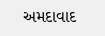અમદાવાદ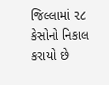જિલ્લામાં ૨૮ કેસોનો નિકાલ કરાયો છે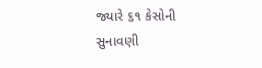જ્યારે ૬૧ કેસોની સુનાવણી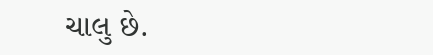ચાલુ છે.